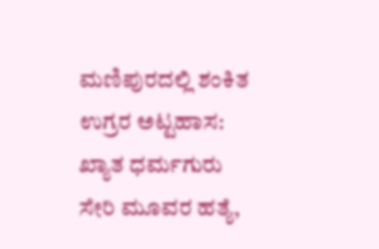ಮಣಿಪುರದಲ್ಲಿ ಶಂಕಿತ ಉಗ್ರರ ಅಟ್ಟಹಾಸ: ಖ್ಯಾತ ಧರ್ಮಗುರು ಸೇರಿ ಮೂವರ ಹತ್ಯೆ,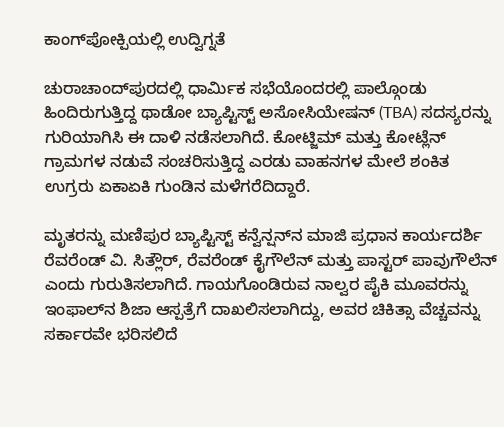ಕಾಂಗ್‌ಪೋಕ್ಪಿಯಲ್ಲಿ ಉದ್ವಿಗ್ನತೆ

ಚುರಾಚಾಂದ್‌ಪುರದಲ್ಲಿ ಧಾರ್ಮಿಕ ಸಭೆಯೊಂದರಲ್ಲಿ ಪಾಲ್ಗೊಂಡು ಹಿಂದಿರುಗುತ್ತಿದ್ದ ಥಾಡೋ ಬ್ಯಾಪ್ಟಿಸ್ಟ್ ಅಸೋಸಿಯೇಷನ್ (TBA) ಸದಸ್ಯರನ್ನು ಗುರಿಯಾಗಿಸಿ ಈ ದಾಳಿ ನಡೆಸಲಾಗಿದೆ. ಕೋಟ್ಜಿಮ್ ಮತ್ತು ಕೋಟ್ಲೆನ್ ಗ್ರಾಮಗಳ ನಡುವೆ ಸಂಚರಿಸುತ್ತಿದ್ದ ಎರಡು ವಾಹನಗಳ ಮೇಲೆ ಶಂಕಿತ ಉಗ್ರರು ಏಕಾಏಕಿ ಗುಂಡಿನ ಮಳೆಗರೆದಿದ್ದಾರೆ.

ಮೃತರನ್ನು ಮಣಿಪುರ ಬ್ಯಾಪ್ಟಿಸ್ಟ್ ಕನ್ವೆನ್ಷನ್‌ನ ಮಾಜಿ ಪ್ರಧಾನ ಕಾರ್ಯದರ್ಶಿ ರೆವರೆಂಡ್ ವಿ. ಸಿತ್ಲೌರ್, ರೆವರೆಂಡ್ ಕೈಗೌಲೆನ್ ಮತ್ತು ಪಾಸ್ಟರ್ ಪಾವುಗೌಲೆನ್ ಎಂದು ಗುರುತಿಸಲಾಗಿದೆ. ಗಾಯಗೊಂಡಿರುವ ನಾಲ್ವರ ಪೈಕಿ ಮೂವರನ್ನು ಇಂಫಾಲ್‌ನ ಶಿಜಾ ಆಸ್ಪತ್ರೆಗೆ ದಾಖಲಿಸಲಾಗಿದ್ದು, ಅವರ ಚಿಕಿತ್ಸಾ ವೆಚ್ಚವನ್ನು ಸರ್ಕಾರವೇ ಭರಿಸಲಿದೆ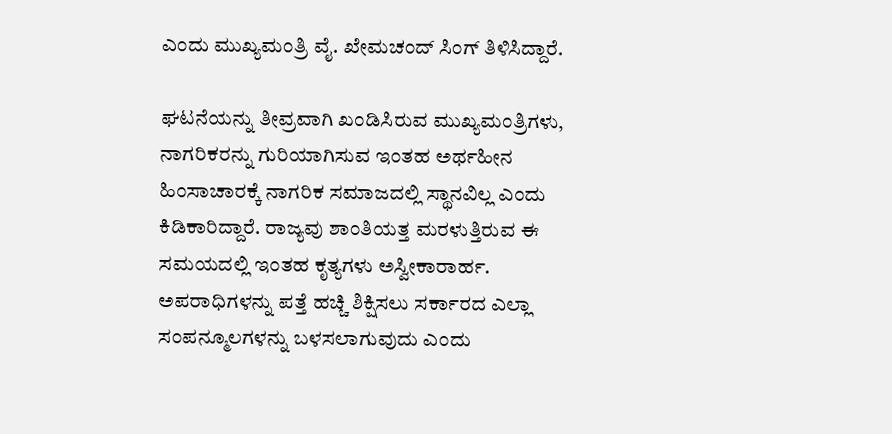ಎಂದು ಮುಖ್ಯಮಂತ್ರಿ ವೈ. ಖೇಮಚಂದ್ ಸಿಂಗ್ ತಿಳಿಸಿದ್ದಾರೆ.

ಘಟನೆಯನ್ನು ತೀವ್ರವಾಗಿ ಖಂಡಿಸಿರುವ ಮುಖ್ಯಮಂತ್ರಿಗಳು, ನಾಗರಿಕರನ್ನು ಗುರಿಯಾಗಿಸುವ ಇಂತಹ ಅರ್ಥಹೀನ ಹಿಂಸಾಚಾರಕ್ಕೆ ನಾಗರಿಕ ಸಮಾಜದಲ್ಲಿ ಸ್ಥಾನವಿಲ್ಲ ಎಂದು ಕಿಡಿಕಾರಿದ್ದಾರೆ. ರಾಜ್ಯವು ಶಾಂತಿಯತ್ತ ಮರಳುತ್ತಿರುವ ಈ ಸಮಯದಲ್ಲಿ ಇಂತಹ ಕೃತ್ಯಗಳು ಅಸ್ವೀಕಾರಾರ್ಹ. ಅಪರಾಧಿಗಳನ್ನು ಪತ್ತೆ ಹಚ್ಚಿ ಶಿಕ್ಷಿಸಲು ಸರ್ಕಾರದ ಎಲ್ಲಾ ಸಂಪನ್ಮೂಲಗಳನ್ನು ಬಳಸಲಾಗುವುದು ಎಂದು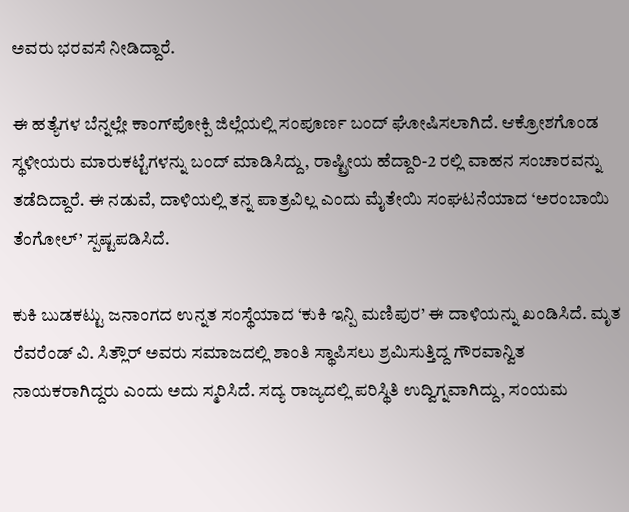ಅವರು ಭರವಸೆ ನೀಡಿದ್ದಾರೆ.

ಈ ಹತ್ಯೆಗಳ ಬೆನ್ನಲ್ಲೇ ಕಾಂಗ್‌ಪೋಕ್ಪಿ ಜಿಲ್ಲೆಯಲ್ಲಿ ಸಂಪೂರ್ಣ ಬಂದ್ ಘೋಷಿಸಲಾಗಿದೆ. ಆಕ್ರೋಶಗೊಂಡ ಸ್ಥಳೀಯರು ಮಾರುಕಟ್ಟೆಗಳನ್ನು ಬಂದ್ ಮಾಡಿಸಿದ್ದು, ರಾಷ್ಟ್ರೀಯ ಹೆದ್ದಾರಿ-2 ರಲ್ಲಿ ವಾಹನ ಸಂಚಾರವನ್ನು ತಡೆದಿದ್ದಾರೆ. ಈ ನಡುವೆ, ದಾಳಿಯಲ್ಲಿ ತನ್ನ ಪಾತ್ರವಿಲ್ಲ ಎಂದು ಮೈತೇಯಿ ಸಂಘಟನೆಯಾದ ‘ಅರಂಬಾಯಿ ತೆಂಗೋಲ್’ ಸ್ಪಷ್ಟಪಡಿಸಿದೆ.

ಕುಕಿ ಬುಡಕಟ್ಟು ಜನಾಂಗದ ಉನ್ನತ ಸಂಸ್ಥೆಯಾದ ‘ಕುಕಿ ಇನ್ಪಿ ಮಣಿಪುರ’ ಈ ದಾಳಿಯನ್ನು ಖಂಡಿಸಿದೆ. ಮೃತ ರೆವರೆಂಡ್ ವಿ. ಸಿತ್ಲೌರ್ ಅವರು ಸಮಾಜದಲ್ಲಿ ಶಾಂತಿ ಸ್ಥಾಪಿಸಲು ಶ್ರಮಿಸುತ್ತಿದ್ದ ಗೌರವಾನ್ವಿತ ನಾಯಕರಾಗಿದ್ದರು ಎಂದು ಅದು ಸ್ಮರಿಸಿದೆ. ಸದ್ಯ ರಾಜ್ಯದಲ್ಲಿ ಪರಿಸ್ಥಿತಿ ಉದ್ವಿಗ್ನವಾಗಿದ್ದು, ಸಂಯಮ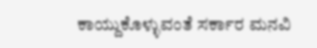ಕಾಯ್ದುಕೊಳ್ಳುವಂತೆ ಸರ್ಕಾರ ಮನವಿ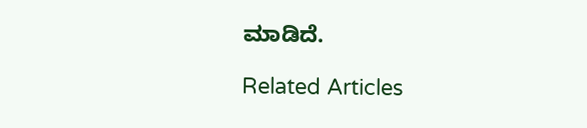ಮಾಡಿದೆ.

Related Articles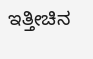ಇತ್ತೀಚಿನ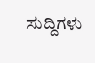ಸುದ್ದಿಗಳು